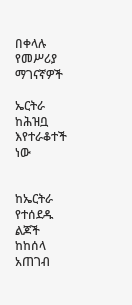በቀላሉ የመሥሪያ ማገናኛዎች

ኤርትራ ከሕዝቧ እየተራቆተች ነው


ከኤርትራ የተሰደዱ ልጆች ከከሰላ አጠገብ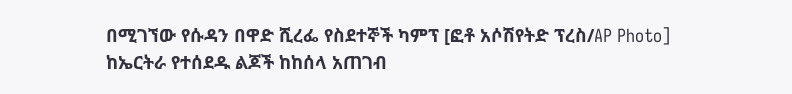በሚገኘው የሱዳን በዋድ ሺረፌ የስደተኞች ካምፕ [ፎቶ አሶሽየትድ ፕረስ/AP Photo]
ከኤርትራ የተሰደዱ ልጆች ከከሰላ አጠገብ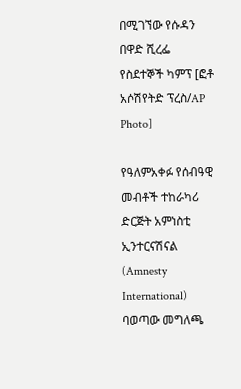በሚገኘው የሱዳን በዋድ ሺረፌ የስደተኞች ካምፕ [ፎቶ አሶሽየትድ ፕረስ/AP Photo]

የዓለምአቀፉ የሰብዓዊ መብቶች ተከራካሪ ድርጅት አምነስቲ ኢንተርናሽናል (Amnesty International) ባወጣው መግለጫ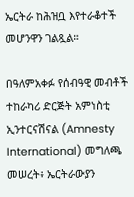ኤርትራ ከሕዝቧ እየተራቆተች መሆንዋን ገልጿል።

በዓለምአቀፉ የሰብዓዊ መብቶች ተከራካሪ ድርጅት አምነስቲ ኢንተርናሽናል (Amnesty International) መግለጫ መሠረት፥ ኤርትራውያን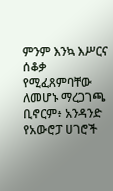ምንም እንኳ እሥርና ሰቆቃ የሚፈጸምባቸው ለመሆኑ ማረጋገጫ ቢኖርም፥ አንዳንድ የአውሮፓ ሀገሮች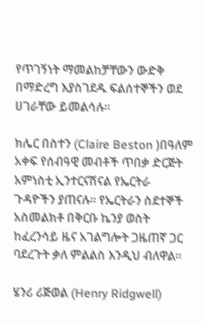የጥገኝነት ማመልከቻቸውን ውድቅ በማድረግ እያስገደዱ ፍልሰተኞችን ወደ ሀገራቸው ይመልሳሉ።

ክሌር በስተን (Claire Beston )በዓለም አቀፍ የሰብዓዊ መብቶች ጥበቃ ድርጅት አምነስቲ ኢንተርናሽናል የኤርትራ ጉዳዮችን ያጠናሉ። የኤርትራን ስደተኞች አስመልክቶ በቅርቡ ኬንያ ወስት ከፈረንሳይ ዜና አገልግሎት ጋዜጠኛ ጋር ባደረጉት ቃለ ምልልስ እንዲህ ብለዋል።

ሄንሪ ሪጅወል (Henry Ridgwell)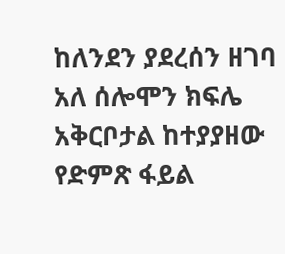ከለንደን ያደረሰን ዘገባ አለ ሰሎሞን ክፍሌ አቅርቦታል ከተያያዘው የድምጽ ፋይል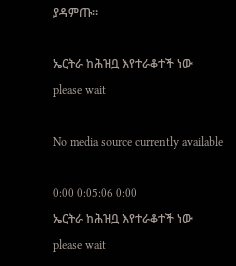ያዳምጡ።

ኤርትራ ከሕዝቧ እየተራቆተች ነው
please wait

No media source currently available

0:00 0:05:06 0:00
ኤርትራ ከሕዝቧ እየተራቆተች ነው
please wait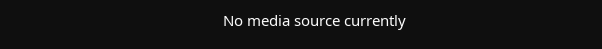No media source currently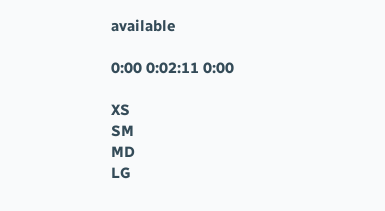available

0:00 0:02:11 0:00

XS
SM
MD
LG